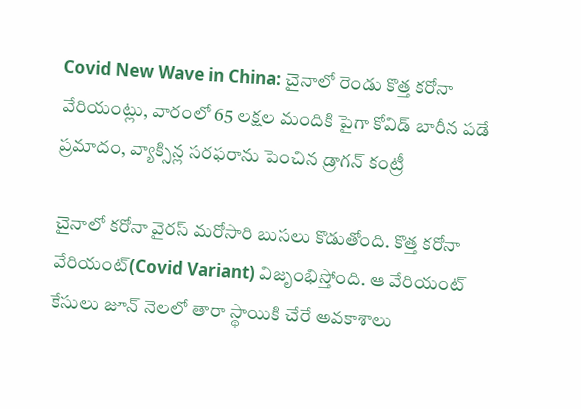Covid New Wave in China: చైనాలో రెండు కొత్త కరోనా వేరియంట్లు, వారంలో 65 లక్షల మందికి పైగా కోవిడ్ బారీన పడే ప్రమాదం, వ్యాక్సిన్ల స‌ర‌ఫ‌రాను పెంచిన డ్రాగన్ కంట్రీ

చైనాలో కరోనా వైరస్ మరోసారి బుసలు కొడుతోంది. కొత్త క‌రోనా వేరియంట్(Covid Variant) విజృంభిస్తోంది. ఆ వేరియంట్ కేసులు జూన్ నెల‌లో తారా స్థాయికి చేరే అవ‌కాశాలు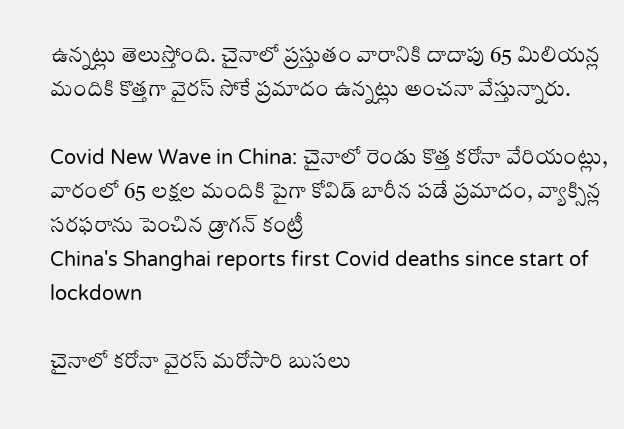ఉన్న‌ట్లు తెలుస్తోంది. చైనాలో ప్ర‌స్తుతం వారానికి దాదాపు 65 మిలియ‌న్ల మందికి కొత్తగా వైర‌స్ సోకే ప్ర‌మాదం ఉన్న‌ట్లు అంచ‌నా వేస్తున్నారు.

Covid New Wave in China: చైనాలో రెండు కొత్త కరోనా వేరియంట్లు, వారంలో 65 లక్షల మందికి పైగా కోవిడ్ బారీన పడే ప్రమాదం, వ్యాక్సిన్ల స‌ర‌ఫ‌రాను పెంచిన డ్రాగన్ కంట్రీ
China's Shanghai reports first Covid deaths since start of lockdown

చైనాలో కరోనా వైరస్ మరోసారి బుసలు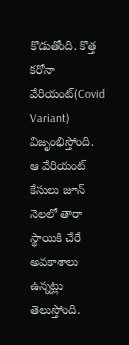కొడుతోంది. కొత్త క‌రోనా వేరియంట్(Covid Variant) విజృంభిస్తోంది. ఆ వేరియంట్ కేసులు జూన్ నెల‌లో తారా స్థాయికి చేరే అవ‌కాశాలు ఉన్న‌ట్లు తెలుస్తోంది.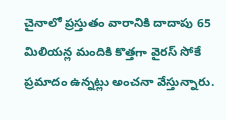చైనాలో ప్ర‌స్తుతం వారానికి దాదాపు 65 మిలియ‌న్ల మందికి కొత్తగా వైర‌స్ సోకే ప్ర‌మాదం ఉన్న‌ట్లు అంచ‌నా వేస్తున్నారు.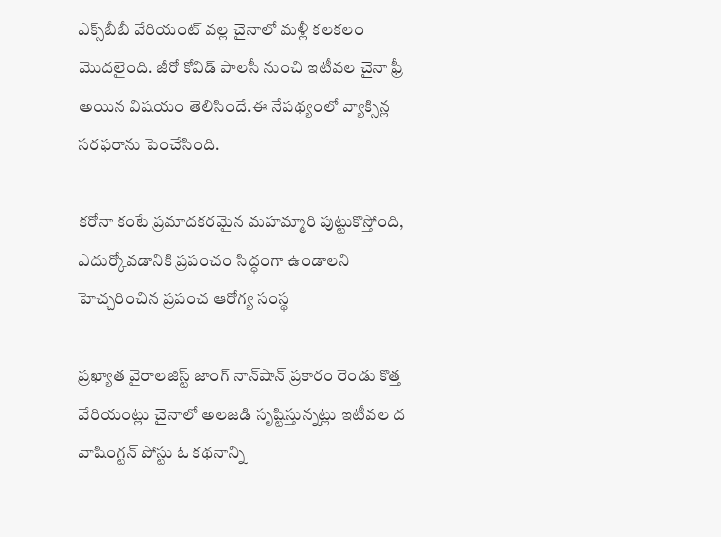ఎక్స్‌బీబీ వేరియంట్ వ‌ల్ల చైనాలో మ‌ళ్లీ క‌ల‌క‌లం మొద‌లైంది. జీరో కోవిడ్ పాల‌సీ నుంచి ఇటీవ‌ల చైనా ఫ్రీ అయిన విష‌యం తెలిసిందే.ఈ నేప‌థ్యంలో వ్యాక్సిన్ల స‌ర‌ఫ‌రాను పెంచేసింది.

కరోనా కంటే ప్రమాదకరమైన మహమ్మారి పుట్టుకొస్తోంది, ఎదుర్కోవడానికి ప్రపంచం సిద్ధంగా ఉండాలని హెచ్చరించిన ప్రపంచ ఆరోగ్య సంస్థ

ప్ర‌ఖ్యాత వైరాల‌జిస్ట్ జాంగ్ నాన్‌షాన్ ప్ర‌కారం రెండు కొత్త వేరియంట్లు చైనాలో అల‌జ‌డి సృష్టిస్తున్న‌ట్లు ఇటీవ‌ల ద వాషింగ్ట‌న్ పోస్టు ఓ క‌థ‌నాన్ని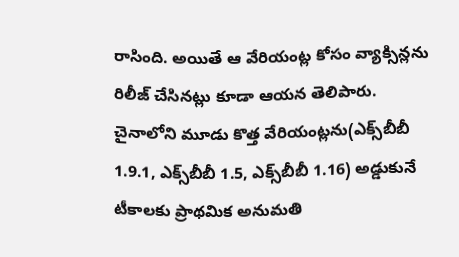రాసింది. అయితే ఆ వేరియంట్ల కోసం వ్యాక్సిన్ల‌ను రిలీజ్ చేసిన‌ట్లు కూడా ఆయన తెలిపారు. చైనాలోని మూడు కొత్త వేరియంట్లను(ఎక్స్‌బీబీ 1.9.1, ఎక్స్‌బీబీ 1.5, ఎక్స్‌బీబీ 1.16) అడ్డుకునే టీకాలకు ప్రాథమిక అనుమతి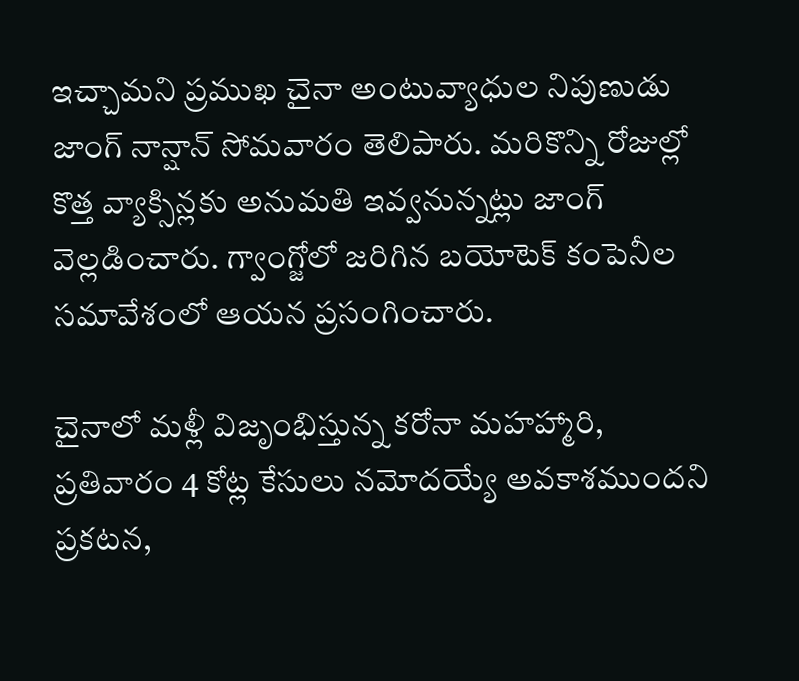ఇచ్చామని ప్రముఖ చైనా అంటువ్యాధుల నిపుణుడు జాంగ్ నాన్షాన్ సోమవారం తెలిపారు. మ‌రికొన్ని రోజుల్లో కొత్త వ్యాక్సిన్ల‌కు అనుమ‌తి ఇవ్వ‌నున్న‌ట్లు జాంగ్ వెల్ల‌డించారు. గ్వాంగ్జోలో జరిగిన బయోటెక్ కంపెనీల సమావేశంలో ఆయన ప్రసంగించారు.

చైనాలో మళ్లీ విజృంభిస్తున్న కరోనా మహహ్మారి, ప్రతివారం 4 కోట్ల కేసులు నమోదయ్యే అవకాశముందని ప్రకటన,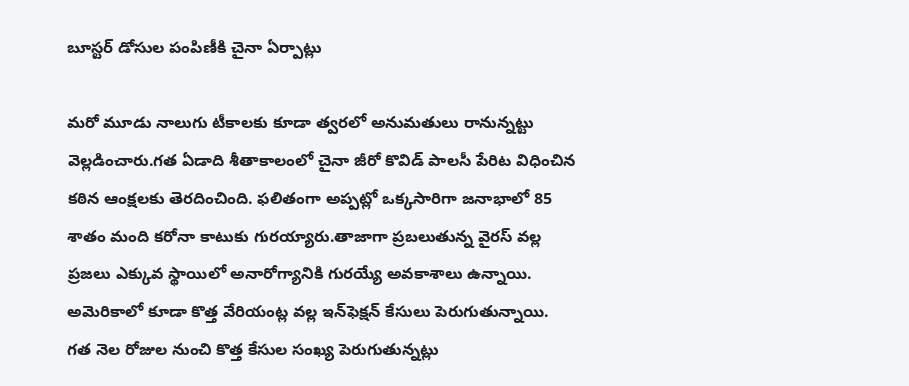బూస్టర్ డోసుల పంపిణీకి చైనా ఏర్పాట్లు

మరో మూడు నాలుగు టీకాలకు కూడా త్వరలో అనుమతులు రానున్నట్టు వెల్లడించారు.గత ఏడాది శీతాకాలంలో చైనా జీరో కొవిడ్ పాలసీ పేరిట విధించిన కఠిన ఆంక్షలకు తెరదించింది. ఫలితంగా అప్పట్లో ఒక్కసారిగా జనాభాలో 85 శాతం మంది కరోనా కాటుకు గురయ్యారు.తాజాగా ప్ర‌బ‌లుతున్న వైర‌స్ వ‌ల్ల ప్ర‌జ‌లు ఎక్కువ స్థాయిలో అనారోగ్యానికి గుర‌య్యే అవ‌కాశాలు ఉన్నాయి. అమెరికాలో కూడా కొత్త వేరియంట్ల వ‌ల్ల ఇన్‌ఫెక్ష‌న్ కేసులు పెరుగుతున్నాయి. గ‌త నెల రోజుల నుంచి కొత్త కేసుల సంఖ్య పెరుగుతున్న‌ట్లు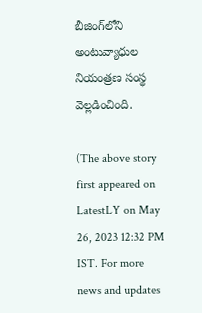బీజింగ్‌లోని అంటువ్యాధుల నియంత్ర‌ణ సంస్థ వెల్ల‌డించింది.

(The above story first appeared on LatestLY on May 26, 2023 12:32 PM IST. For more news and updates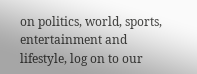on politics, world, sports, entertainment and lifestyle, log on to our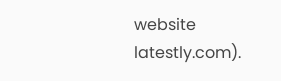website latestly.com).